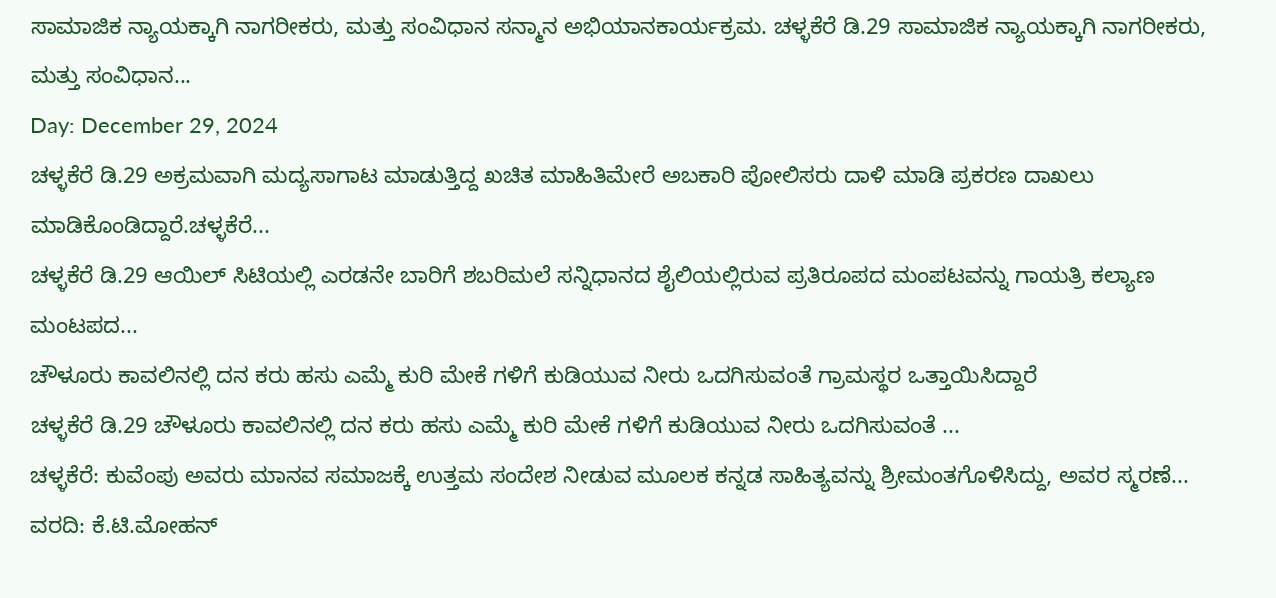ಸಾಮಾಜಿಕ ನ್ಯಾಯಕ್ಕಾಗಿ ನಾಗರೀಕರು, ಮತ್ತು ಸಂವಿಧಾನ ಸನ್ಮಾನ ಅಭಿಯಾನಕಾರ್ಯಕ್ರಮ. ಚಳ್ಳಕೆರೆ ಡಿ.29 ಸಾಮಾಜಿಕ ನ್ಯಾಯಕ್ಕಾಗಿ ನಾಗರೀಕರು, ಮತ್ತು ಸಂವಿಧಾನ...
Day: December 29, 2024
ಚಳ್ಳಕೆರೆ ಡಿ.29 ಅಕ್ರಮವಾಗಿ ಮದ್ಯಸಾಗಾಟ ಮಾಡುತ್ತಿದ್ದ ಖಚಿತ ಮಾಹಿತಿಮೇರೆ ಅಬಕಾರಿ ಪೋಲಿಸರು ದಾಳಿ ಮಾಡಿ ಪ್ರಕರಣ ದಾಖಲು ಮಾಡಿಕೊಂಡಿದ್ದಾರೆ.ಚಳ್ಳಕೆರೆ...
ಚಳ್ಳಕೆರೆ ಡಿ.29 ಆಯಿಲ್ ಸಿಟಿಯಲ್ಲಿ ಎರಡನೇ ಬಾರಿಗೆ ಶಬರಿಮಲೆ ಸನ್ನಿಧಾನದ ಶೈಲಿಯಲ್ಲಿರುವ ಪ್ರತಿರೂಪದ ಮಂಪಟವನ್ನು ಗಾಯತ್ರಿ ಕಲ್ಯಾಣ ಮಂಟಪದ...
ಚೌಳೂರು ಕಾವಲಿನಲ್ಲಿ ದನ ಕರು ಹಸು ಎಮ್ಮೆ ಕುರಿ ಮೇಕೆ ಗಳಿಗೆ ಕುಡಿಯುವ ನೀರು ಒದಗಿಸುವಂತೆ ಗ್ರಾಮಸ್ಥರ ಒತ್ತಾಯಿಸಿದ್ದಾರೆ
ಚಳ್ಳಕೆರೆ ಡಿ.29 ಚೌಳೂರು ಕಾವಲಿನಲ್ಲಿ ದನ ಕರು ಹಸು ಎಮ್ಮೆ ಕುರಿ ಮೇಕೆ ಗಳಿಗೆ ಕುಡಿಯುವ ನೀರು ಒದಗಿಸುವಂತೆ ...
ಚಳ್ಳಕೆರೆ: ಕುವೆಂಪು ಅವರು ಮಾನವ ಸಮಾಜಕ್ಕೆ ಉತ್ತಮ ಸಂದೇಶ ನೀಡುವ ಮೂಲಕ ಕನ್ನಡ ಸಾಹಿತ್ಯವನ್ನು ಶ್ರೀಮಂತಗೊಳಿಸಿದ್ದು, ಅವರ ಸ್ಮರಣೆ...
ವರದಿ: ಕೆ.ಟಿ.ಮೋಹನ್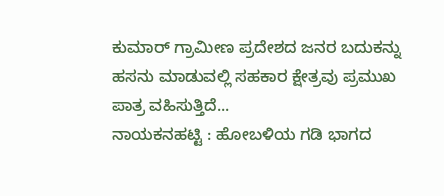ಕುಮಾರ್ ಗ್ರಾಮೀಣ ಪ್ರದೇಶದ ಜನರ ಬದುಕನ್ನು ಹಸನು ಮಾಡುವಲ್ಲಿ ಸಹಕಾರ ಕ್ಷೇತ್ರವು ಪ್ರಮುಖ ಪಾತ್ರ ವಹಿಸುತ್ತಿದೆ...
ನಾಯಕನಹಟ್ಟಿ : ಹೋಬಳಿಯ ಗಡಿ ಭಾಗದ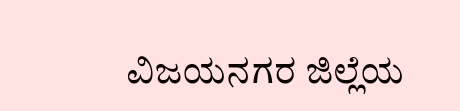ವಿಜಯನಗರ ಜಿಲ್ಲೆಯ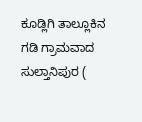ಕೂಡ್ಲಿಗಿ ತಾಲ್ಲೂಕಿನ ಗಡಿ ಗ್ರಾಮವಾದ ಸುಲ್ತಾನಿಪುರ (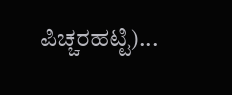ಪಿಚ್ಚರಹಟ್ಟಿ)...